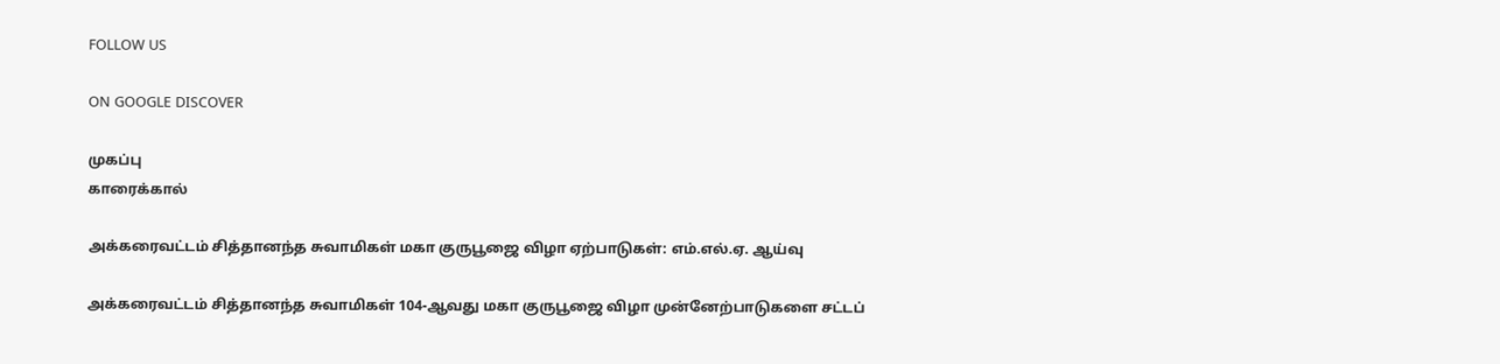FOLLOW US

ON GOOGLE DISCOVER

முகப்பு
காரைக்கால்

அக்கரைவட்டம் சித்தானந்த சுவாமிகள் மகா குருபூஜை விழா ஏற்பாடுகள்: எம்.எல்.ஏ. ஆய்வு

அக்கரைவட்டம் சித்தானந்த சுவாமிகள் 104-ஆவது மகா குருபூஜை விழா முன்னேற்பாடுகளை சட்டப்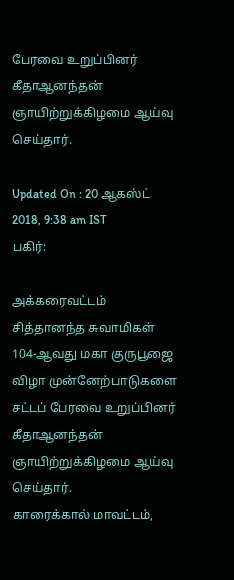பேரவை உறுப்பினர் கீதாஆனந்தன் ஞாயிற்றுக்கிழமை ஆய்வு செய்தார்.

Updated On : 20 ஆகஸ்ட் 2018, 9:38 am IST
பகிர்:

அக்கரைவட்டம் சித்தானந்த சுவாமிகள் 104-ஆவது மகா குருபூஜை விழா முன்னேற்பாடுகளை சட்டப் பேரவை உறுப்பினர் கீதாஆனந்தன் ஞாயிற்றுக்கிழமை ஆய்வு செய்தார்.
காரைக்கால் மாவட்டம்,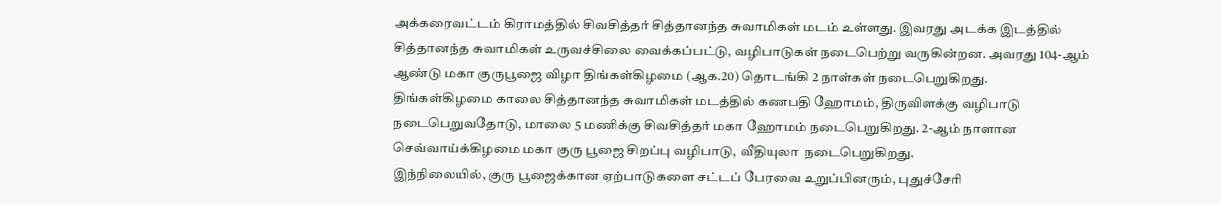அக்கரைவட்டம் கிராமத்தில் சிவசித்தர் சித்தானந்த சுவாமிகள் மடம் உள்ளது. இவரது அடக்க இடத்தில் சித்தானந்த சுவாமிகள் உருவச்சிலை வைக்கப்பட்டு, வழிபாடுகள் நடைபெற்று வருகின்றன. அவரது 104-ஆம் ஆண்டு மகா குருபூஜை விழா திங்கள்கிழமை (ஆக.20) தொடங்கி 2 நாள்கள் நடைபெறுகிறது.
திங்கள்கிழமை காலை சித்தானந்த சுவாமிகள் மடத்தில் கணபதி ஹோமம், திருவிளக்கு வழிபாடு நடைபெறுவதோடு, மாலை 5 மணிக்கு சிவசித்தர் மகா ஹோமம் நடைபெறுகிறது. 2-ஆம் நாளான செவ்வாய்க்கிழமை மகா குரு பூஜை சிறப்பு வழிபாடு, வீதியுலா  நடைபெறுகிறது.
இந்நிலையில், குரு பூஜைக்கான ஏற்பாடுகளை சட்டப் பேரவை உறுப்பினரும், புதுச்சேரி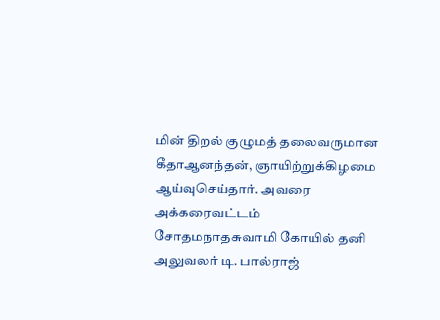மின் திறல் குழுமத் தலைவருமான  கீதாஆனந்தன், ஞாயிற்றுக்கிழமை ஆய்வுசெய்தார். அவரை அக்கரைவட்டம்  சோதமநாதசுவாமி கோயில் தனி அலுவலர் டி. பால்ராஜ்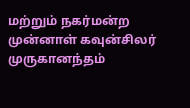மற்றும் நகர்மன்ற முன்னாள் கவுன்சிலர் முருகானந்தம்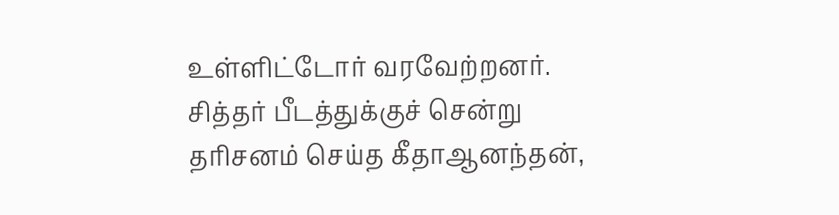உள்ளிட்டோர் வரவேற்றனர்.
சித்தர் பீடத்துக்குச் சென்று தரிசனம் செய்த கீதாஆனந்தன்,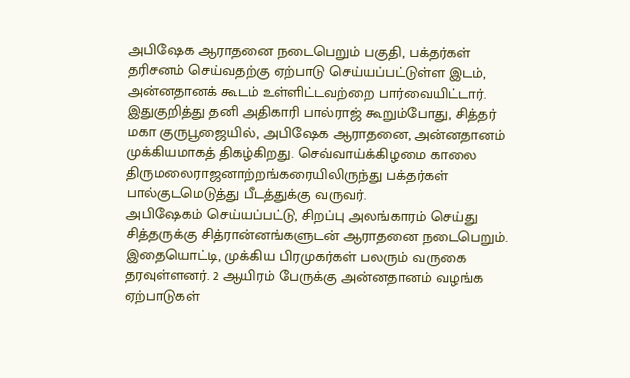அபிஷேக ஆராதனை நடைபெறும் பகுதி, பக்தர்கள் தரிசனம் செய்வதற்கு ஏற்பாடு செய்யப்பட்டுள்ள இடம், அன்னதானக் கூடம் உள்ளிட்டவற்றை பார்வையிட்டார்.
இதுகுறித்து தனி அதிகாரி பால்ராஜ் கூறும்போது, சித்தர் மகா குருபூஜையில், அபிஷேக ஆராதனை, அன்னதானம் முக்கியமாகத் திகழ்கிறது. செவ்வாய்க்கிழமை காலை திருமலைராஜனாற்றங்கரையிலிருந்து பக்தர்கள் பால்குடமெடுத்து பீடத்துக்கு வருவர்.
அபிஷேகம் செய்யப்பட்டு, சிறப்பு அலங்காரம் செய்து சித்தருக்கு சித்ரான்னங்களுடன் ஆராதனை நடைபெறும். இதையொட்டி, முக்கிய பிரமுகர்கள் பலரும் வருகை தரவுள்ளனர். 2 ஆயிரம் பேருக்கு அன்னதானம் வழங்க ஏற்பாடுகள்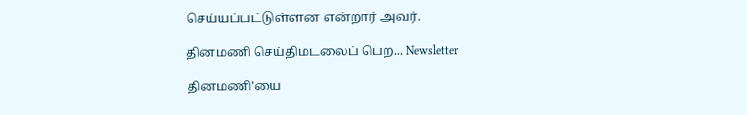செய்யப்பட்டுள்ளன என்றார் அவர்.

தினமணி செய்திமடலைப் பெற... Newsletter

தினமணி'யை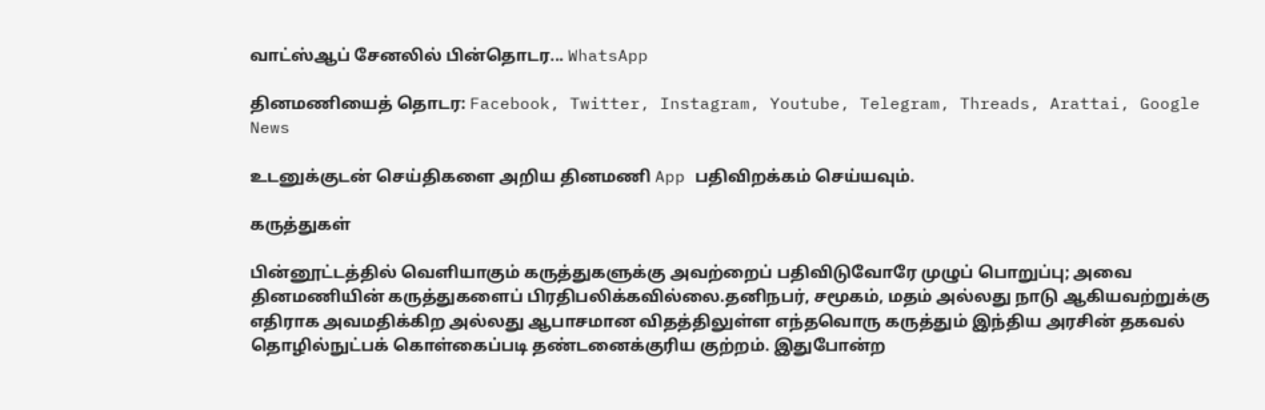வாட்ஸ்ஆப் சேனலில் பின்தொடர... WhatsApp

தினமணியைத் தொடர: Facebook, Twitter, Instagram, Youtube, Telegram, Threads, Arattai, Google News

உடனுக்குடன் செய்திகளை அறிய தினமணி App பதிவிறக்கம் செய்யவும்.

கருத்துகள்

பின்னூட்டத்தில் வெளியாகும் கருத்துகளுக்கு அவற்றைப் பதிவிடுவோரே முழுப் பொறுப்பு; அவை தினமணியின் கருத்துகளைப் பிரதிபலிக்கவில்லை.தனிநபர், சமூகம், மதம் அல்லது நாடு ஆகியவற்றுக்கு எதிராக அவமதிக்கிற அல்லது ஆபாசமான விதத்திலுள்ள எந்தவொரு கருத்தும் இந்திய அரசின் தகவல் தொழில்நுட்பக் கொள்கைப்படி தண்டனைக்குரிய குற்றம். இதுபோன்ற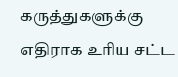கருத்துகளுக்கு எதிராக உரிய சட்ட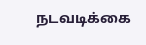நடவடிக்கை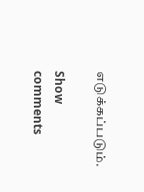எடுக்கப்படும்.

Show comments